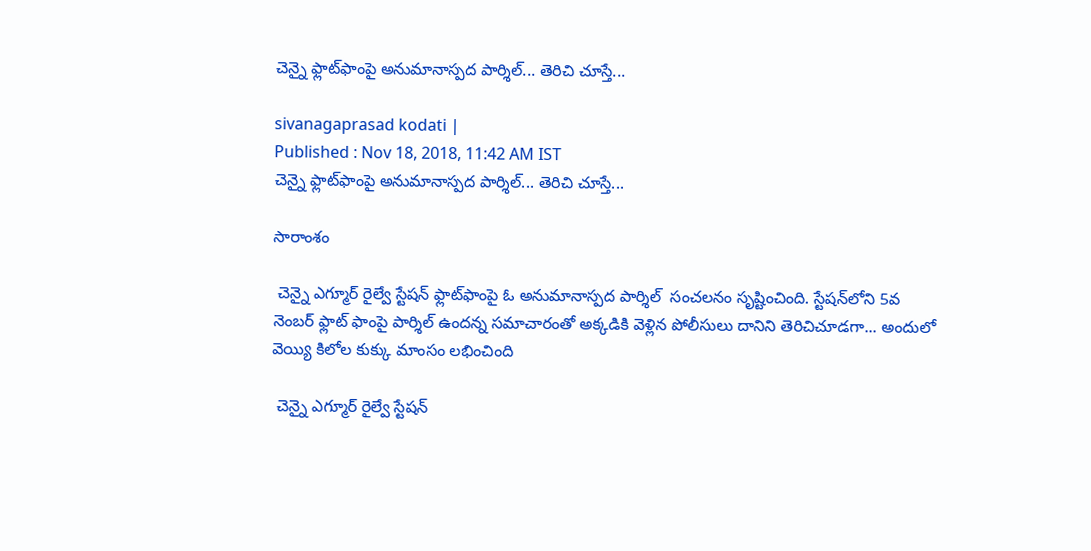చెన్నై ఫ్లాట్‌ఫాంపై అనుమానాస్పద పార్శిల్... తెరిచి చూస్తే...

sivanagaprasad kodati |
Published : Nov 18, 2018, 11:42 AM IST
చెన్నై ఫ్లాట్‌ఫాంపై అనుమానాస్పద పార్శిల్... తెరిచి చూస్తే...

సారాంశం

 చెన్నై ఎగ్మూర్ రైల్వే స్టేషన్‌ ఫ్లాట్‌ఫాంపై ఓ అనుమానాస్పద పార్శిల్  సంచలనం సృష్టించింది. స్టేషన్‌లోని 5వ నెంబర్ ఫ్లాట్ ఫాంపై పార్శిల్ ఉందన్న సమాచారంతో అక్కడికి వెళ్లిన పోలీసులు దానిని తెరిచిచూడగా... అందులో వెయ్యి కిలోల కుక్కు మాంసం లభించింది

 చెన్నై ఎగ్మూర్ రైల్వే స్టేషన్‌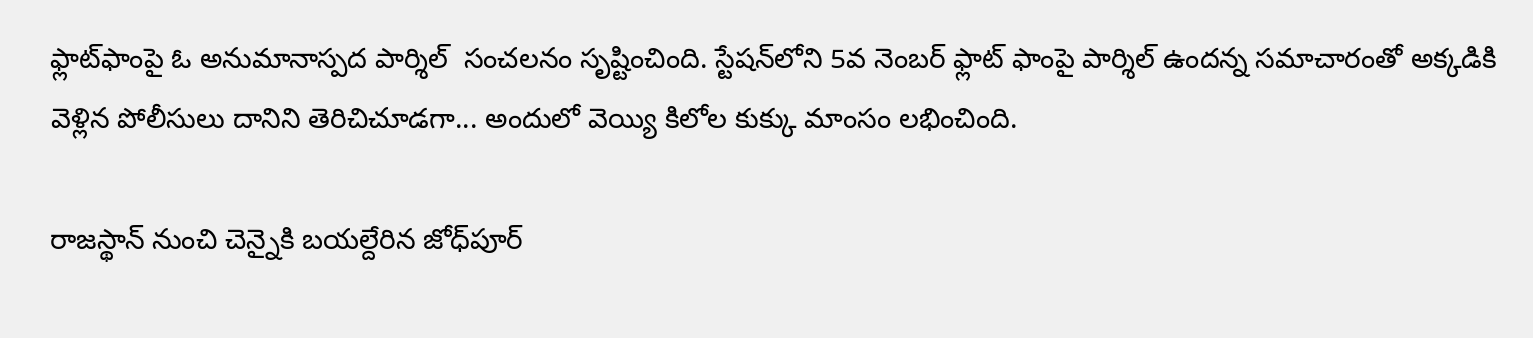ఫ్లాట్‌ఫాంపై ఓ అనుమానాస్పద పార్శిల్  సంచలనం సృష్టించింది. స్టేషన్‌లోని 5వ నెంబర్ ఫ్లాట్ ఫాంపై పార్శిల్ ఉందన్న సమాచారంతో అక్కడికి వెళ్లిన పోలీసులు దానిని తెరిచిచూడగా... అందులో వెయ్యి కిలోల కుక్కు మాంసం లభించింది.

రాజస్థాన్ నుంచి చెన్నైకి బయల్దేరిన జోధ్‌పూర్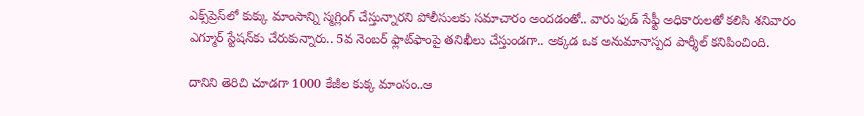ఎక్స్‌ప్రెస్‌లో కుక్కు మాంసాన్ని స్మగ్లింగ్ చేస్తున్నారని పోలీసులకు సమాచారం అందడంతో.. వారు ఫుడ్ సేఫ్టీ అధికారులతో కలిసి శనివారం ఎగ్మూర్ స్టేషన్‌కు చేరుకున్నారు.. 5వ నెంబర్ ఫ్లాట్‌ఫాంపై తనిఖీలు చేస్తుండగా.. అక్కడ ఒక అనుమానాస్పద పార్శీల్ కనిపించింది.

దానిని తెరిచి చూడగా 1000 కేజీల కుక్క మాంసం..ఆ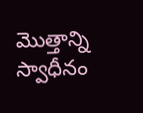మొత్తాన్ని స్వాధీనం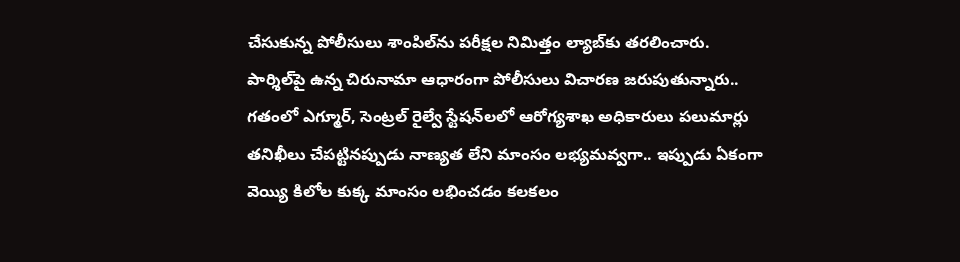చేసుకున్న పోలీసులు శాంపిల్‌ను పరీక్షల నిమిత్తం ల్యాబ్‌కు తరలించారు. పార్శిల్‌పై ఉన్న చిరునామా ఆధారంగా పోలీసులు విచారణ జరుపుతున్నారు.. గతంలో ఎగ్మూర్, సెంట్రల్ రైల్వే స్టేషన్‌లలో ఆరోగ్యశాఖ అధికారులు పలుమార్లు తనిఖీలు చేపట్టినప్పుడు నాణ్యత లేని మాంసం లభ్యమవ్వగా.. ఇప్పుడు ఏకంగా వెయ్యి కిలోల కుక్క మాంసం లభించడం కలకలం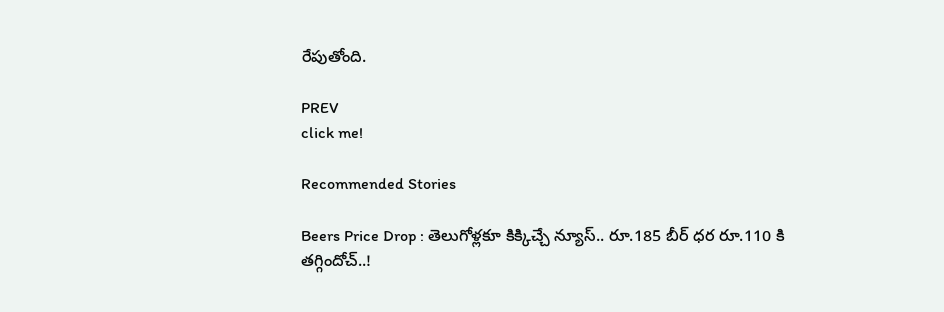రేపుతోంది.

PREV
click me!

Recommended Stories

Beers Price Drop : తెలుగోళ్లకూ కిక్కిచ్చే న్యూస్.. రూ.185 బీర్ ధర రూ.110 కి తగ్గిందోచ్..!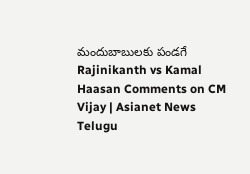మందుబాబులకు పండగే
Rajinikanth vs Kamal Haasan Comments on CM Vijay | Asianet News Telugu